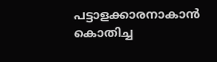പട്ടാളക്കാരനാകാൻ കൊതിച്ച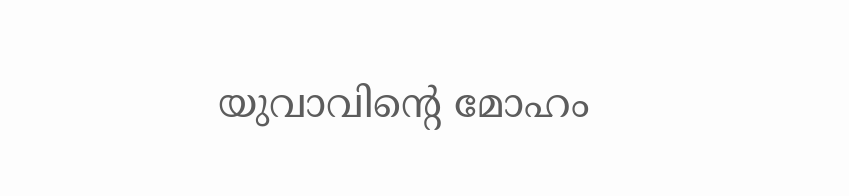യുവാവിന്റെ മോഹം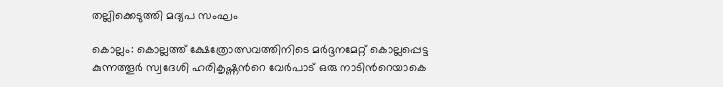തല്ലിക്കെടുത്തി മദ്യപ സംഘം

കൊല്ലം: കൊല്ലത്ത് ക്ഷേത്രോത്സവത്തിനിടെ മര്‍ദ്ദനമേറ്റ് കൊല്ലപ്പെട്ട കുന്നത്തൂര്‍ സ്വദേശി ഹരികൃഷ്ണന്‍റെ വേര്‍പാട് ഒരു നാടിന്‍റെയാകെ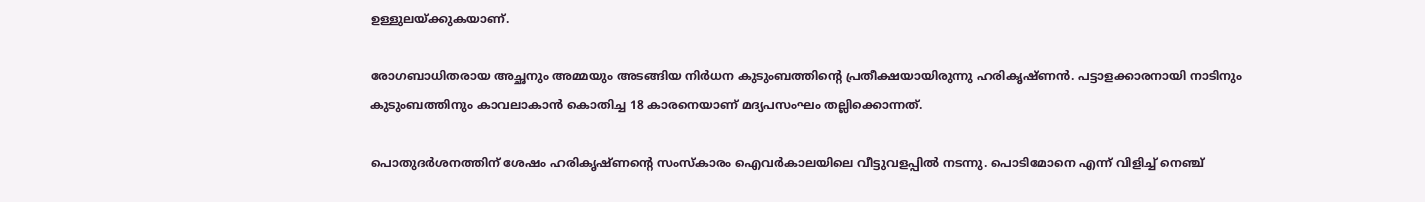ഉള്ളുലയ്ക്കുകയാണ്.

രോഗബാധിതരായ അച്ഛനും അമ്മയും അടങ്ങിയ നിര്‍ധന കുടുംബത്തിന്‍റെ പ്രതീക്ഷയായിരുന്നു ഹരികൃഷ്ണന്‍. പട്ടാളക്കാരനായി നാടിനും കുടുംബത്തിനും കാവലാകാന്‍ കൊതിച്ച 18 കാരനെയാണ് മദ്യപസംഘം തല്ലിക്കൊന്നത്.

പൊതുദർശനത്തിന് ശേഷം ഹരികൃഷ്ണന്‍റെ സംസ്കാരം ഐവർകാലയിലെ വീട്ടുവളപ്പിൽ നടന്നു. പൊടിമോനെ എന്ന് വിളിച്ച് നെഞ്ച്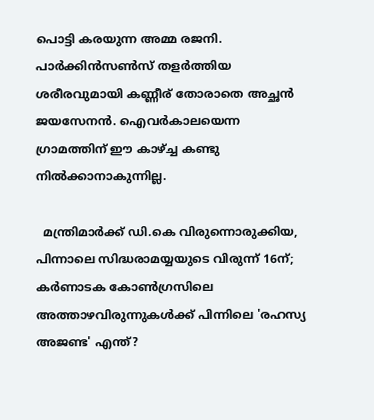പൊട്ടി കരയുന്ന അമ്മ രജനി. പാര്‍ക്കിന്‍സണ്‍സ് തളര്‍ത്തിയ ശരീരവുമായി കണ്ണീര് തോരാതെ അച്ഛന്‍ ജയസേനന്‍. ഐവര്‍കാലയെന്ന ഗ്രാമത്തിന് ഈ കാഴ്ച്ച കണ്ടു നില്‍ക്കാനാകുന്നില്ല.

  മന്ത്രിമാർക്ക് ഡി.കെ വിരുന്നൊരുക്കിയ, പിന്നാലെ സിദ്ധരാമയ്യയുടെ വിരുന്ന് 16ന്; കർണാടക കോൺഗ്രസിലെ അത്താഴവിരുന്നുകൾക്ക് പിന്നിലെ 'രഹസ്യ അജണ്ട' എന്ത്?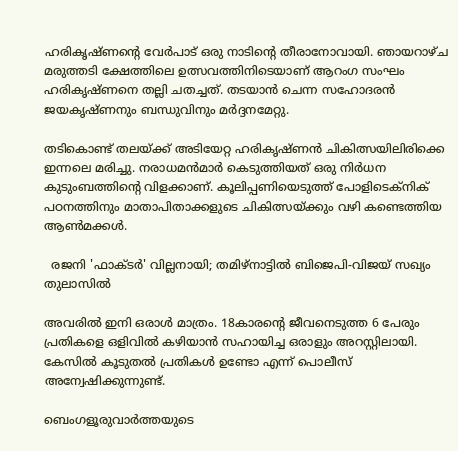ഹരികൃഷ്ണന്‍റെ വേര്‍പാട് ഒരു നാടിന്‍റെ തീരാനോവായി. ഞായറാഴ്ച മരുത്തടി ക്ഷേത്തിലെ ഉത്സവത്തിനിടെയാണ് ആറംഗ സംഘം ഹരികൃഷ്ണനെ തല്ലി ചതച്ചത്. തടയാന്‍ ചെന്ന സഹോദരന്‍ ജയകൃഷ്ണനും ബന്ധുവിനും മര്‍ദ്ദനമേറ്റു.

തടികൊണ്ട് തലയ്ക്ക് അടിയേറ്റ ഹരികൃഷ്ണന്‍ ചികിത്സയിലിരിക്കെ ഇന്നലെ മരിച്ചു. നരാധമന്‍മാര്‍ കെടുത്തിയത് ഒരു നിര്‍ധന കുടുംബത്തിന്‍റെ വിളക്കാണ്. കൂലിപ്പണിയെടുത്ത് പോളിടെക്നിക് പഠനത്തിനും മാതാപിതാക്കളുടെ ചികിത്സയ്ക്കും വഴി കണ്ടെത്തിയ ആണ്‍മക്കള്‍.

  രജനി 'ഫാക്ടർ' വില്ലനായി; തമിഴ്‌നാട്ടിൽ ബിജെപി-വിജയ് സഖ്യം തുലാസിൽ

അവരില്‍ ഇനി ഒരാള്‍ മാത്രം. 18കാരന്‍റെ ജീവനെടുത്ത 6 പേരും പ്രതികളെ ഒളിവില്‍ കഴിയാന്‍ സഹായിച്ച ഒരാളും അറസ്റ്റിലായി. കേസില്‍ കൂടുതല്‍ പ്രതികള്‍ ഉണ്ടോ എന്ന് പൊലീസ് അന്വേഷിക്കുന്നുണ്ട്.

ബെംഗളൂരുവാർത്തയുടെ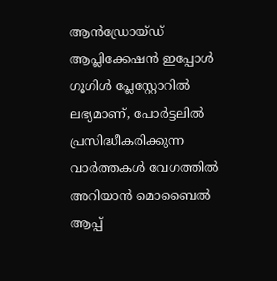ആൻഡ്രോയ്ഡ് ആപ്ലിക്കേഷൻ ഇപ്പോൾ ഗൂഗിൾ പ്ലേസ്റ്റോറിൽ ലഭ്യമാണ്, പോർട്ടലിൽ പ്രസിദ്ധീകരിക്കുന്ന വാർത്തകൾ വേഗത്തിൽ അറിയാൻ മൊബൈൽ ആപ്പ്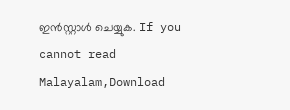ഇൻസ്റ്റാൾ ചെയ്യുക. If you cannot read Malayalam,Download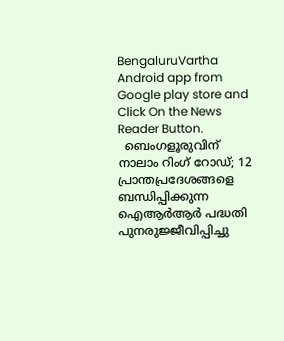BengaluruVartha Android app from Google play store and Click On the News Reader Button.
  ബെംഗളൂരുവിന് നാലാം റിംഗ് റോഡ്; 12 പ്രാന്തപ്രദേശങ്ങളെ ബന്ധിപ്പിക്കുന്ന ഐആർആർ പദ്ധതി പുനരുജ്ജീവിപ്പിച്ചു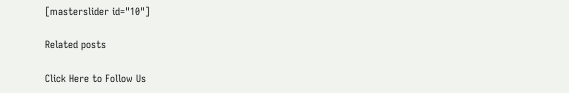[masterslider id="10"]

Related posts

Click Here to Follow Us